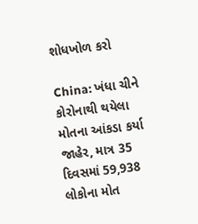શોધખોળ કરો

China: ખંધા ચીને કોરોનાથી થયેલા મોતના આંકડા કર્યા જાહેર, માત્ર 35 દિવસમાં 59,938 લોકોના મોત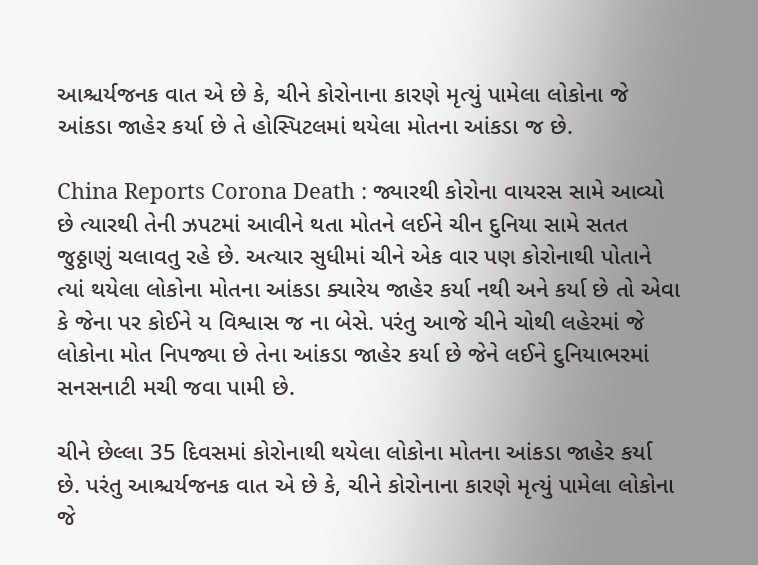આશ્ચર્યજનક વાત એ છે કે, ચીને કોરોનાના કારણે મૃત્યું પામેલા લોકોના જે આંકડા જાહેર કર્યા છે તે હોસ્પિટલમાં થયેલા મોતના આંકડા જ છે.

China Reports Corona Death : જ્યારથી કોરોના વાયરસ સામે આવ્યો છે ત્યારથી તેની ઝપટમાં આવીને થતા મોતને લઈને ચીન દુનિયા સામે સતત જુઠ્ઠાણું ચલાવતુ રહે છે. અત્યાર સુધીમાં ચીને એક વાર પણ કોરોનાથી પોતાને ત્યાં થયેલા લોકોના મોતના આંકડા ક્યારેય જાહેર કર્યા નથી અને કર્યા છે તો એવા કે જેના પર કોઈને ય વિશ્વાસ જ ના બેસે. પરંતુ આજે ચીને ચોથી લહેરમાં જે લોકોના મોત નિપજ્યા છે તેના આંકડા જાહેર કર્યા છે જેને લઈને દુનિયાભરમાં સનસનાટી મચી જવા પામી છે.

ચીને છેલ્લા 35 દિવસમાં કોરોનાથી થયેલા લોકોના મોતના આંકડા જાહેર કર્યા છે. પરંતુ આશ્ચર્યજનક વાત એ છે કે, ચીને કોરોનાના કારણે મૃત્યું પામેલા લોકોના જે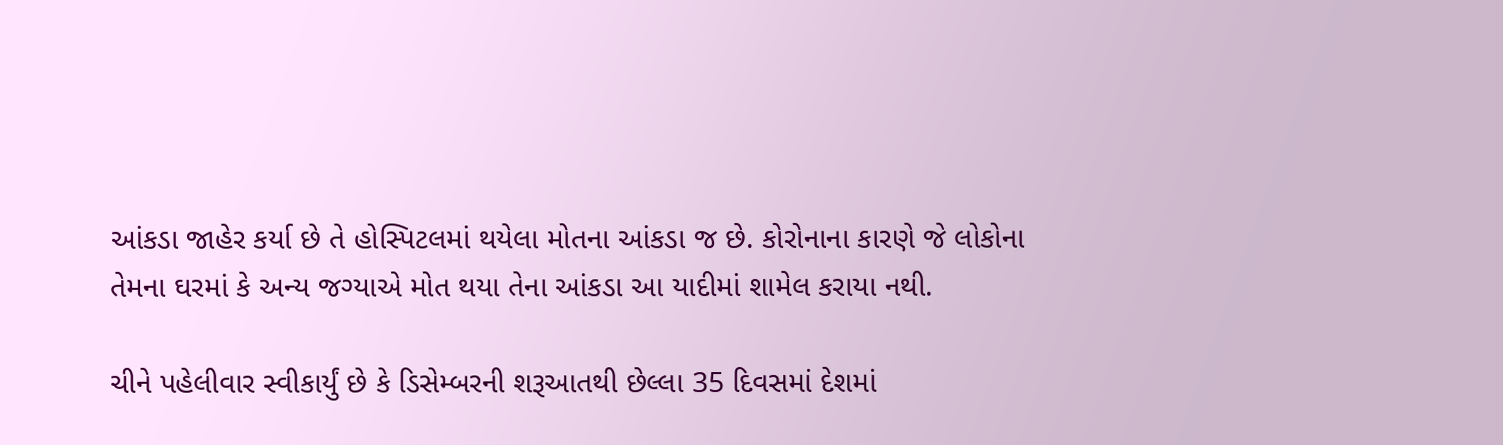આંકડા જાહેર કર્યા છે તે હોસ્પિટલમાં થયેલા મોતના આંકડા જ છે. કોરોનાના કારણે જે લોકોના તેમના ઘરમાં કે અન્ય જગ્યાએ મોત થયા તેના આંકડા આ યાદીમાં શામેલ કરાયા નથી.

ચીને પહેલીવાર સ્વીકાર્યું છે કે ડિસેમ્બરની શરૂઆતથી છેલ્લા 35 દિવસમાં દેશમાં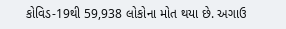કોવિડ-19થી 59,938 લોકોના મોત થયા છે. અગાઉ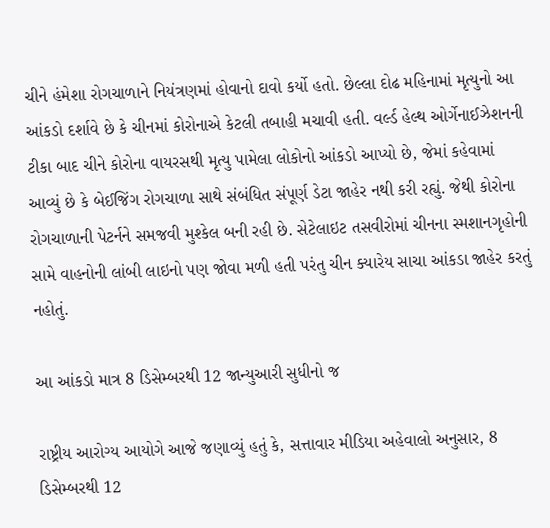ચીને હંમેશા રોગચાળાને નિયંત્રણમાં હોવાનો દાવો કર્યો હતો. છેલ્લા દોઢ મહિનામાં મૃત્યુનો આ આંકડો દર્શાવે છે કે ચીનમાં કોરોનાએ કેટલી તબાહી મચાવી હતી. વર્લ્ડ હેલ્થ ઓર્ગેનાઈઝેશનની ટીકા બાદ ચીને કોરોના વાયરસથી મૃત્યુ પામેલા લોકોનો આંકડો આપ્યો છે, જેમાં કહેવામાં આવ્યું છે કે બેઈજિંગ રોગચાળા સાથે સંબંધિત સંપૂર્ણ ડેટા જાહેર નથી કરી રહ્યું. જેથી કોરોના રોગચાળાની પેટર્નને સમજવી મુશ્કેલ બની રહી છે. સેટેલાઇટ તસવીરોમાં ચીનના સ્મશાનગૃહોની સામે વાહનોની લાંબી લાઇનો પણ જોવા મળી હતી પરંતુ ચીન ક્યારેય સાચા આંકડા જાહેર કરતું નહોતું.

આ આંકડો માત્ર 8 ડિસેમ્બરથી 12 જાન્યુઆરી સુધીનો જ

રાષ્ટ્રીય આરોગ્ય આયોગે આજે જણાવ્યું હતું કે, સત્તાવાર મીડિયા અહેવાલો અનુસાર, 8 ડિસેમ્બરથી 12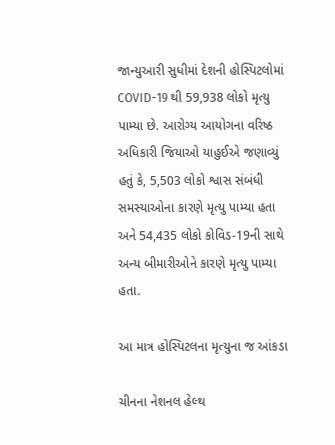જાન્યુઆરી સુધીમાં દેશની હોસ્પિટલોમાં COVID-19 થી 59,938 લોકો મૃત્યુ પામ્યા છે. આરોગ્ય આયોગના વરિષ્ઠ અધિકારી જિયાઓ યાહુઈએ જણાવ્યું હતું કે, 5,503 લોકો શ્વાસ સંબંધી સમસ્યાઓના કારણે મૃત્યુ પામ્યા હતા અને 54,435 લોકો કોવિડ-19ની સાથે અન્ય બીમારીઓને કારણે મૃત્યુ પામ્યા હતા.

આ માત્ર હોસ્પિટલના મૃત્યુના જ આંકડા

ચીનના નેશનલ હેલ્થ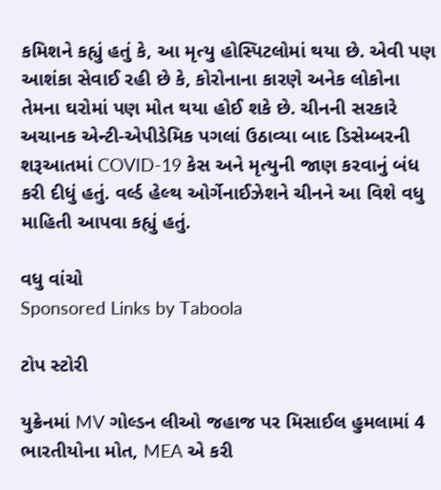કમિશને કહ્યું હતું કે, આ મૃત્યુ હોસ્પિટલોમાં થયા છે. એવી પણ આશંકા સેવાઈ રહી છે કે, કોરોનાના કારણે અનેક લોકોના તેમના ઘરોમાં પણ મોત થયા હોઈ શકે છે. ચીનની સરકારે અચાનક એન્ટી-એપીડેમિક પગલાં ઉઠાવ્યા બાદ ડિસેમ્બરની શરૂઆતમાં COVID-19 કેસ અને મૃત્યુની જાણ કરવાનું બંધ કરી દીધું હતું. વર્લ્ડ હેલ્થ ઓર્ગેનાઈઝેશને ચીનને આ વિશે વધુ માહિતી આપવા કહ્યું હતું.

વધુ વાંચો
Sponsored Links by Taboola

ટોપ સ્ટોરી

યુક્રેનમાં MV ગોલ્ડન લીઓ જહાજ પર મિસાઈલ હુમલામાં 4 ભારતીયોના મોત, MEA એ કરી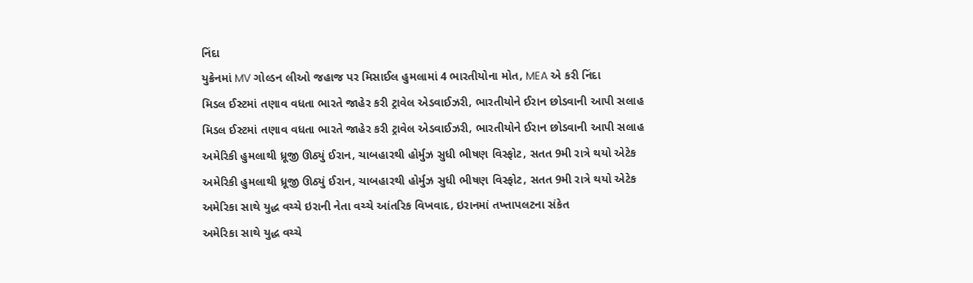નિંદા
યુક્રેનમાં MV ગોલ્ડન લીઓ જહાજ પર મિસાઈલ હુમલામાં 4 ભારતીયોના મોત, MEA એ કરી નિંદા
મિડલ ઈસ્ટમાં તણાવ વધતા ભારતે જાહેર કરી ટ્રાવેલ એડવાઈઝરી, ભારતીયોને ઈરાન છોડવાની આપી સલાહ
મિડલ ઈસ્ટમાં તણાવ વધતા ભારતે જાહેર કરી ટ્રાવેલ એડવાઈઝરી, ભારતીયોને ઈરાન છોડવાની આપી સલાહ
અમેરિકી હુમલાથી ધ્રૂજી ઊઠ્યું ઈરાન, ચાબહારથી હોર્મુઝ સુધી ભીષણ વિસ્ફોટ, સતત 9મી રાત્રે થયો એટેક
અમેરિકી હુમલાથી ધ્રૂજી ઊઠ્યું ઈરાન, ચાબહારથી હોર્મુઝ સુધી ભીષણ વિસ્ફોટ, સતત 9મી રાત્રે થયો એટેક
અમેરિકા સાથે યુદ્ધ વચ્ચે ઇરાની નેતા વચ્ચે આંતરિક વિખવાદ, ઇરાનમાં તખ્તાપલટના સંકેત
અમેરિકા સાથે યુદ્ધ વચ્ચે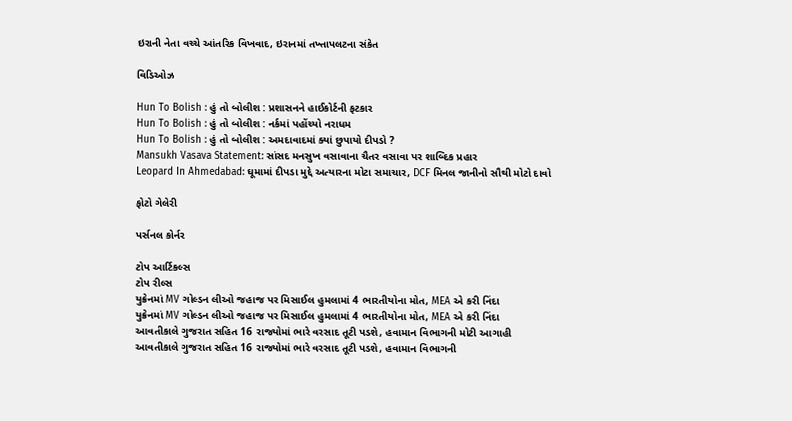ઇરાની નેતા વચ્ચે આંતરિક વિખવાદ, ઇરાનમાં તખ્તાપલટના સંકેત

વિડિઓઝ

Hun To Bolish : હું તો બોલીશ : પ્રશાસનને હાઈકોર્ટની ફટકાર
Hun To Bolish : હું તો બોલીશ : નર્કમાં પહોંચ્યો નરાધમ
Hun To Bolish : હું તો બોલીશ : અમદાવાદમાં ક્યાં છુપાયો દીપડો ?
Mansukh Vasava Statement: સાંસદ મનસુખ વસાવાના ચૈતર વસાવા પર શાબ્દિક પ્રહાર
Leopard In Ahmedabad: ઘૂમામાં દીપડા મુદ્દે અત્યારના મોટા સમાચાર, DCF મિનલ જાનીનો સૌથી મોટો દાવો

ફોટો ગેલેરી

પર્સનલ કોર્નર

ટોપ આર્ટિકલ્સ
ટોપ રીલ્સ
યુક્રેનમાં MV ગોલ્ડન લીઓ જહાજ પર મિસાઈલ હુમલામાં 4 ભારતીયોના મોત, MEA એ કરી નિંદા
યુક્રેનમાં MV ગોલ્ડન લીઓ જહાજ પર મિસાઈલ હુમલામાં 4 ભારતીયોના મોત, MEA એ કરી નિંદા
આવતીકાલે ગુજરાત સહિત 16 રાજ્યોમાં ભારે વરસાદ તૂટી પડશે, હવામાન વિભાગની મોટી આગાહી
આવતીકાલે ગુજરાત સહિત 16 રાજ્યોમાં ભારે વરસાદ તૂટી પડશે, હવામાન વિભાગની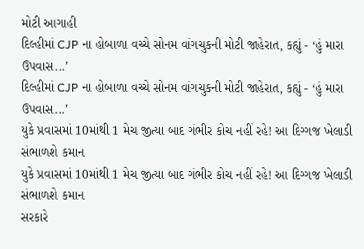મોટી આગાહી
દિલ્હીમાં CJP ના હોબાળા વચ્ચે સોનમ વાંગચુકની મોટી જાહેરાત, કહ્યું - ‘હું મારા ઉપવાસ...’
દિલ્હીમાં CJP ના હોબાળા વચ્ચે સોનમ વાંગચુકની મોટી જાહેરાત, કહ્યું - ‘હું મારા ઉપવાસ...’
યુકે પ્રવાસમાં 10માંથી 1 મેચ જીત્યા બાદ ગંભીર કોચ નહીં રહે! આ દિગ્ગજ ખેલાડી સંભાળશે કમાન
યુકે પ્રવાસમાં 10માંથી 1 મેચ જીત્યા બાદ ગંભીર કોચ નહીં રહે! આ દિગ્ગજ ખેલાડી સંભાળશે કમાન
સરકારે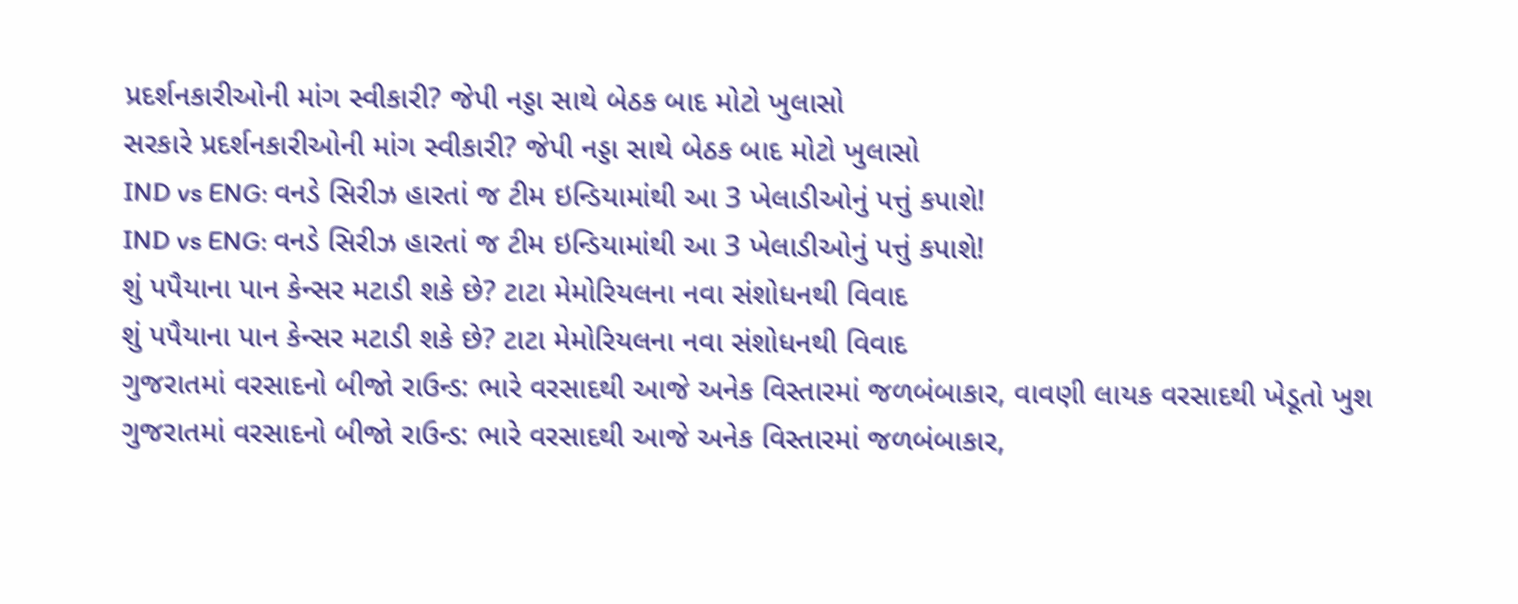પ્રદર્શનકારીઓની માંગ સ્વીકારી? જેપી નડ્ડા સાથે બેઠક બાદ મોટો ખુલાસો
સરકારે પ્રદર્શનકારીઓની માંગ સ્વીકારી? જેપી નડ્ડા સાથે બેઠક બાદ મોટો ખુલાસો
IND vs ENG: વનડે સિરીઝ હારતાં જ ટીમ ઇન્ડિયામાંથી આ 3 ખેલાડીઓનું પત્તું કપાશે!
IND vs ENG: વનડે સિરીઝ હારતાં જ ટીમ ઇન્ડિયામાંથી આ 3 ખેલાડીઓનું પત્તું કપાશે!
શું પપૈયાના પાન કેન્સર મટાડી શકે છે? ટાટા મેમોરિયલના નવા સંશોધનથી વિવાદ
શું પપૈયાના પાન કેન્સર મટાડી શકે છે? ટાટા મેમોરિયલના નવા સંશોધનથી વિવાદ
ગુજરાતમાં વરસાદનો બીજો રાઉન્ડ: ભારે વરસાદથી આજે અનેક વિસ્તારમાં જળબંબાકાર, વાવણી લાયક વરસાદથી ખેડૂતો ખુશ
ગુજરાતમાં વરસાદનો બીજો રાઉન્ડ: ભારે વરસાદથી આજે અનેક વિસ્તારમાં જળબંબાકાર,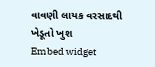વાવણી લાયક વરસાદથી ખેડૂતો ખુશ
Embed widget